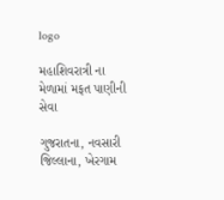logo

મહાશિવરાત્રી ના મેળામાં મફત પાણીની સેવા

ગુજરાતના, નવસારી જિલ્લાના, ખેરગામ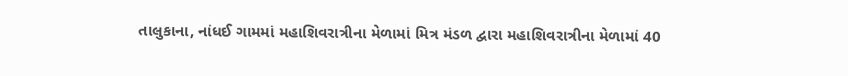તાલુકાના, નાંધઈ ગામમાં મહાશિવરાત્રીના મેળામાં મિત્ર મંડળ દ્વારા મહાશિવરાત્રીના મેળામાં 40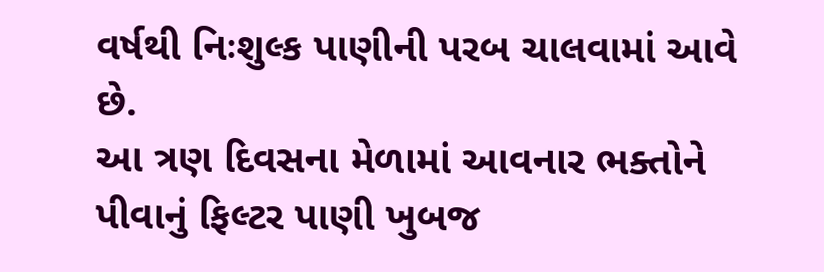વર્ષથી નિઃશુલ્ક પાણીની પરબ ચાલવામાં આવે છે.
આ ત્રણ દિવસના મેળામાં આવનાર ભક્તોને પીવાનું ફિલ્ટર પાણી ખુબજ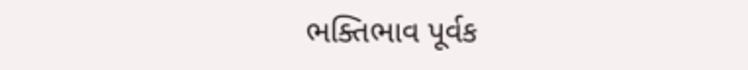ભક્તિભાવ પૂર્વક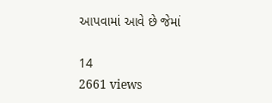આપવામાં આવે છે જેમાં

14
2661 views